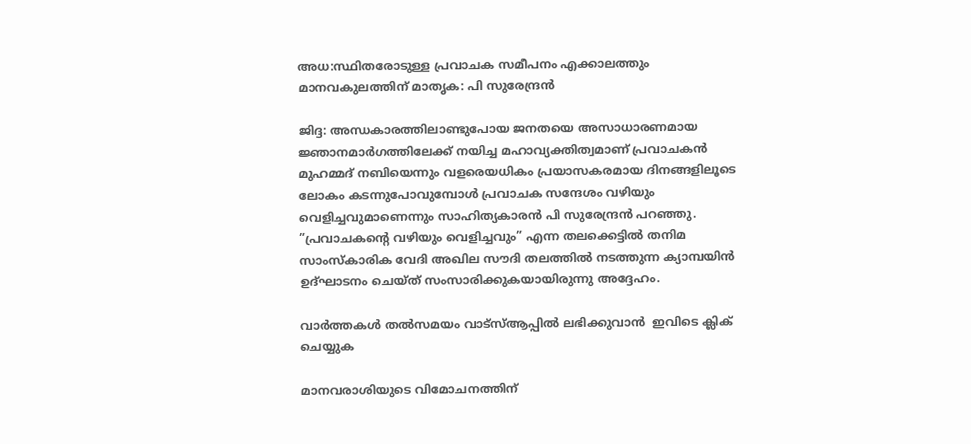അധ:സ്ഥിതരോടുള്ള പ്രവാചക സമീപനം എക്കാലത്തും മാനവകുലത്തിന് മാതൃക: പി സുരേന്ദ്രന്‍

ജിദ്ദ: അന്ധകാരത്തിലാണ്ടുപോയ ജനതയെ അസാധാരണമായ ജ്ഞാനമാര്‍ഗത്തിലേക്ക് നയിച്ച മഹാവ്യക്തിത്വമാണ് പ്രവാചകന്‍ മുഹമ്മദ് നബിയെന്നും വളരെയധികം പ്രയാസകരമായ ദിനങ്ങളിലൂടെ ലോകം കടന്നുപോവുമ്പോള്‍ പ്രവാചക സന്ദേശം വഴിയും വെളിച്ചവുമാണെന്നും സാഹിത്യകാരന്‍ പി സുരേന്ദ്രന്‍ പറഞ്ഞു. ”പ്രവാചകന്റെ വഴിയും വെളിച്ചവും” എന്ന തലക്കെട്ടില്‍ തനിമ സാംസ്‌കാരിക വേദി അഖില സൗദി തലത്തില്‍ നടത്തുന്ന ക്യാമ്പയിന്‍ ഉദ്ഘാടനം ചെയ്ത് സംസാരിക്കുകയായിരുന്നു അദ്ദേഹം.

വാര്‍ത്തകള്‍ തല്‍സമയം വാട്‌സ്ആപ്പില്‍ ലഭിക്കുവാന്‍  ഇവിടെ ക്ലിക് ചെയ്യുക

മാനവരാശിയുടെ വിമോചനത്തിന്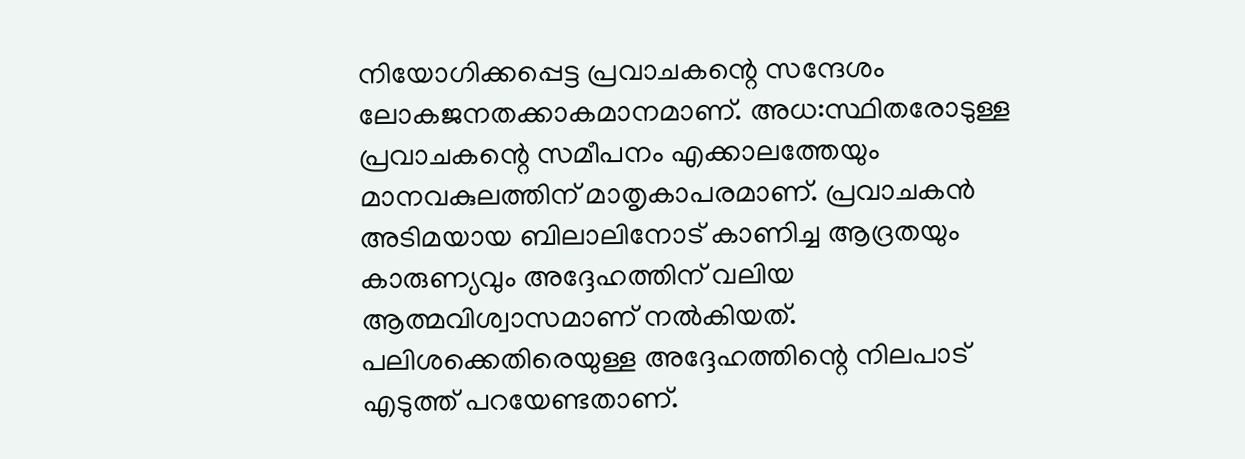നിയോഗിക്കപ്പെട്ട പ്രവാചകന്റെ സന്ദേശം ലോകജനതക്കാകമാനമാണ്. അധ:സ്ഥിതരോടുള്ള പ്രവാചകന്റെ സമീപനം എക്കാലത്തേയും മാനവകുലത്തിന് മാതൃകാപരമാണ്. പ്രവാചകന്‍ അടിമയായ ബിലാലിനോട് കാണിച്ച ആദ്രതയും കാരുണ്യവും അദ്ദേഹത്തിന് വലിയ ആത്മവിശ്വാസമാണ് നല്‍കിയത്. പലിശക്കെതിരെയുള്ള അദ്ദേഹത്തിന്റെ നിലപാട് എടുത്ത് പറയേണ്ടതാണ്.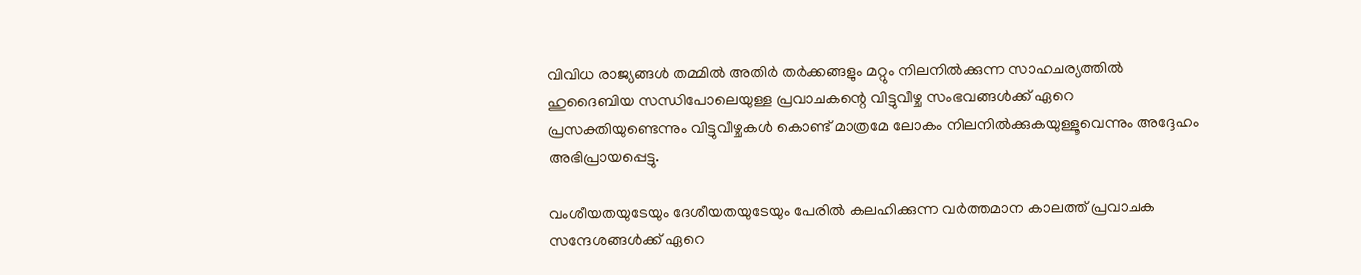വിവിധ രാജ്യങ്ങള്‍ തമ്മില്‍ അതിര്‍ തര്‍ക്കങ്ങളും മറ്റും നിലനില്‍ക്കുന്ന സാഹചര്യത്തില്‍ ഹുദൈബിയ സന്ധിപോലെയുള്ള പ്രവാചകന്റെ വിട്ടുവീഴ്ച സംഭവങ്ങള്‍ക്ക് ഏറെ പ്രസക്തിയുണ്ടെന്നും വിട്ടുവീഴ്ചകള്‍ കൊണ്ട് മാത്രമേ ലോകം നിലനില്‍ക്കുകയുള്ളൂവെന്നും അദ്ദേഹം അഭിപ്രായപ്പെട്ടു.

വംശീയതയുടേയും ദേശീയതയുടേയും പേരില്‍ കലഹിക്കുന്ന വര്‍ത്തമാന കാലത്ത് പ്രവാചക സന്ദേശങ്ങള്‍ക്ക് ഏറെ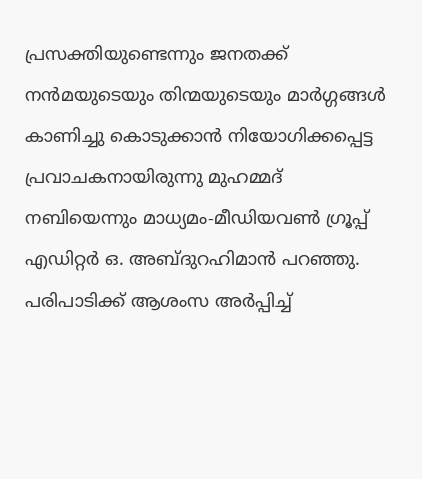പ്രസക്തിയുണ്ടെന്നും ജനതക്ക് നന്‍മയുടെയും തിന്മയുടെയും മാര്‍ഗ്ഗങ്ങള്‍ കാണിച്ചു കൊടുക്കാന്‍ നിയോഗിക്കപ്പെട്ട പ്രവാചകനായിരുന്നു മുഹമ്മദ് നബിയെന്നും മാധ്യമം-മീഡിയവണ്‍ ഗ്രൂപ്പ് എഡിറ്റര്‍ ഒ. അബ്ദുറഹിമാന്‍ പറഞ്ഞു. പരിപാടിക്ക് ആശംസ അര്‍പ്പിച്ച്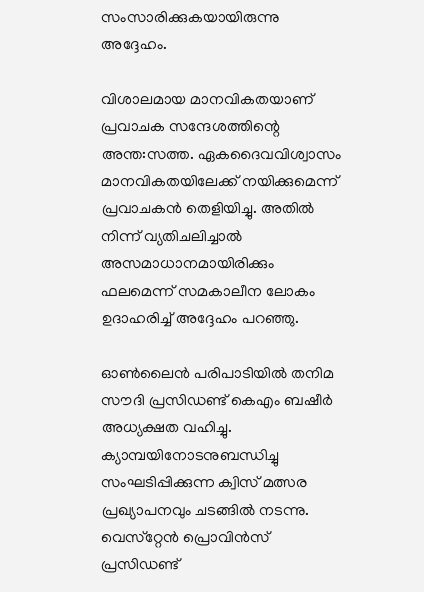സംസാരിക്കുകയായിരുന്നു അദ്ദേഹം.

വിശാലമായ മാനവികതയാണ് പ്രവാചക സന്ദേശത്തിന്റെ അന്ത:സത്ത. ഏകദൈവവിശ്വാസം മാനവികതയിലേക്ക് നയിക്കുമെന്ന് പ്രവാചകന്‍ തെളിയിച്ചു. അതില്‍ നിന്ന് വ്യതിചലിച്ചാല്‍ അസമാധാനമായിരിക്കും ഫലമെന്ന് സമകാലീന ലോകം ഉദാഹരിച്ച് അദ്ദേഹം പറഞ്ഞു.

ഓണ്‍ലൈന്‍ പരിപാടിയില്‍ തനിമ സൗദി പ്രസിഡണ്ട് കെഎം ബഷീര്‍ അധ്യക്ഷത വഹിച്ചു. ക്യാമ്പയിനോടനുബന്ധിച്ചു സംഘടിപ്പിക്കുന്ന ക്വിസ് മത്സര പ്രഖ്യാപനവും ചടങ്ങില്‍ നടന്നു. വെസ്‌റ്റേന്‍ പ്രൊവിന്‍സ് പ്രസിഡണ്ട്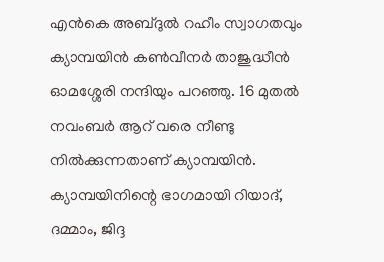എന്‍കെ അബ്ദുല്‍ റഹീം സ്വാഗതവും ക്യാമ്പയിന്‍ കണ്‍വീനര്‍ താജുദ്ധീന്‍ ഓമശ്ശേരി നന്ദിയും പറഞ്ഞു. 16 മുതല്‍ നവംബര്‍ ആറ് വരെ നീണ്ടു നില്‍ക്കുന്നതാണ് ക്യാമ്പയിന്‍. ക്യാമ്പയിനിന്റെ ഭാഗമായി റിയാദ്, ദമ്മാം, ജിദ്ദ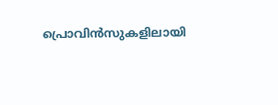പ്രൊവിന്‍സുകളിലായി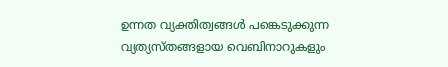ഉന്നത വ്യക്തിത്വങ്ങള്‍ പങ്കെടുക്കുന്ന വ്യത്യസ്തങ്ങളായ വെബിനാറുകളും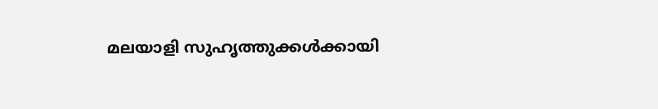മലയാളി സുഹൃത്തുക്കള്‍ക്കായി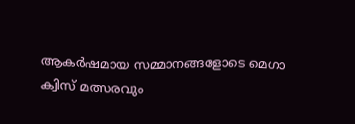ആകര്‍ഷമായ സമ്മാനങ്ങളോടെ മെഗാ ക്വിസ് മത്സരവും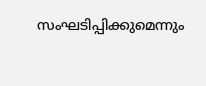സംഘടിപ്പിക്കുമെന്നും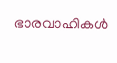ഭാരവാഹികള്‍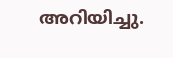അറിയിച്ചു.